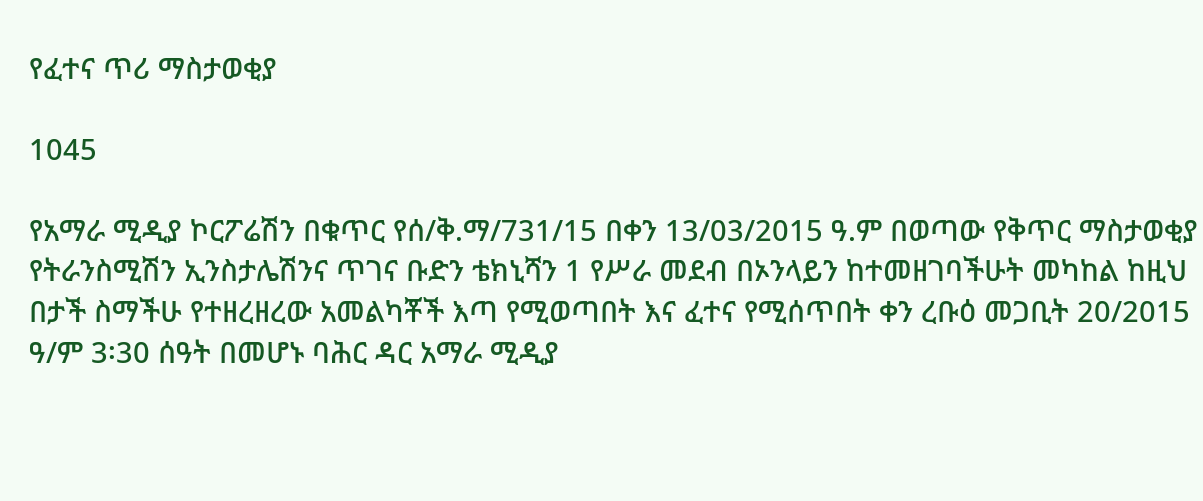የፈተና ጥሪ ማስታወቂያ

1045

የአማራ ሚዲያ ኮርፖሬሽን በቁጥር የሰ/ቅ.ማ/731/15 በቀን 13/03/2015 ዓ.ም በወጣው የቅጥር ማስታወቂያ የትራንስሚሽን ኢንስታሌሽንና ጥገና ቡድን ቴክኒሻን 1 የሥራ መደብ በኦንላይን ከተመዘገባችሁት መካከል ከዚህ በታች ስማችሁ የተዘረዘረው አመልካቾች እጣ የሚወጣበት እና ፈተና የሚሰጥበት ቀን ረቡዕ መጋቢት 20/2015 ዓ/ም 3፡30 ሰዓት በመሆኑ ባሕር ዳር አማራ ሚዲያ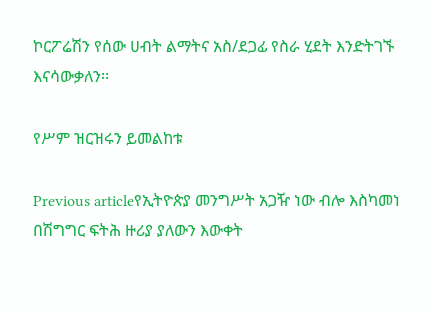ኮርፖሬሽን የሰው ሀብት ልማትና አስ/ደጋፊ የስራ ሂደት እንድትገኙ እናሳውቃለን፡፡

የሥም ዝርዝሩን ይመልከቱ

Previous articleየኢትዮጵያ መንግሥት አጋዥ ነው ብሎ እስካመነ በሽግግር ፍትሕ ዙሪያ ያለውን እውቀት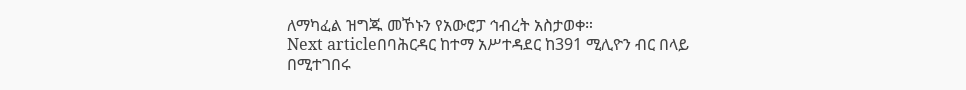ለማካፈል ዝግጁ መኾኑን የአውሮፓ ኅብረት አስታወቀ።
Next articleበባሕርዳር ከተማ አሥተዳደር ከ391 ሚሊዮን ብር በላይ በሚተገበሩ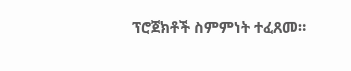ፕሮጀክቶች ስምምነት ተፈጸመ።